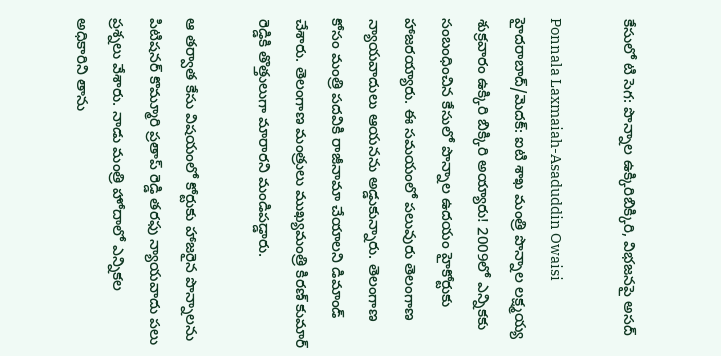కేసులో టి సెగ: పొన్నాల ఉక్కిరిబిక్కిరి, విభజనపై అసద్

Ponnala Laxmaiah-Asaduddin Owaisi
హైదరాబాద్/మెదక్: ఐటి శాఖ మంత్రి పొన్నాల లక్ష్మయ్య శుక్రవారం ఉక్కిరి బిక్కిరి అయ్యారు! 2009లో ఎన్నికకు సంబంధించిన కేసులో పొన్నాల ఉదయం హైకోర్టుకు హాజరయ్యారు. ఈ సమయంలో పలువురు తెలంగాణ న్యాయవాదులు ఆయనను అడ్డుకున్నారు. తెలంగాణ కోసం మంత్రి పదవికి రాజీనామా చేయాలని డిమాండ్ చేశారు. తెలంగాణ మంత్రులు ముఖ్యమంత్రి కిరణ్ కుమార్ రెడ్డికి తొత్తులుగా మారారని మండిపడ్డారు.

ఆ తర్వాత కేసు విషయంలో కోర్టుకు హాజరైన పొన్నాలను పిటిషనర్ కొమ్మూరి ప్రతాప్ రెడ్డి తరఫు న్యాయవాదు పలు ప్రశ్నలు వేశారు. నాడు మంత్రి హోదాలో ఎన్నికల అధికారిని తాను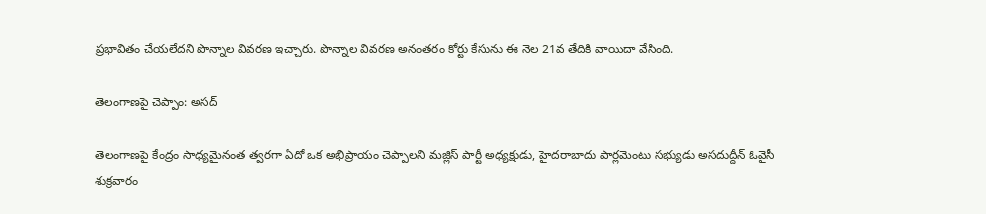ప్రభావితం చేయలేదని పొన్నాల వివరణ ఇచ్చారు. పొన్నాల వివరణ అనంతరం కోర్టు కేసును ఈ నెల 21వ తేదికి వాయిదా వేసింది.

తెలంగాణపై చెప్పాం: అసద్

తెలంగాణపై కేంద్రం సాధ్యమైనంత త్వరగా ఏదో ఒక అభిప్రాయం చెప్పాలని మజ్లిస్ పార్టీ అధ్యక్షుడు, హైదరాబాదు పార్లమెంటు సభ్యుడు అసదుద్దీన్ ఓవైసీ శుక్రవారం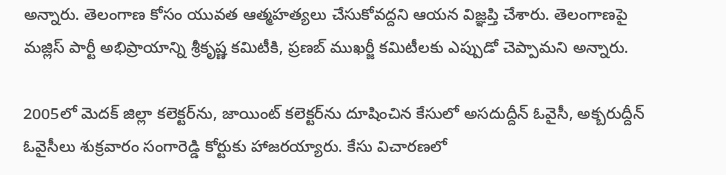అన్నారు. తెలంగాణ కోసం యువత ఆత్మహత్యలు చేసుకోవద్దని ఆయన విజ్ఞప్తి చేశారు. తెలంగాణపై మజ్లిస్ పార్టీ అభిప్రాయాన్ని శ్రీకృష్ణ కమిటీకి, ప్రణబ్ ముఖర్జీ కమిటీలకు ఎప్పుడో చెప్పామని అన్నారు.

2005లో మెదక్ జిల్లా కలెక్టర్‌ను, జాయింట్ కలెక్టర్‌ను దూషించిన కేసులో అసదుద్దీన్ ఓవైసీ, అక్బరుద్దీన్ ఓవైసీలు శుక్రవారం సంగారెడ్డి కోర్టుకు హాజరయ్యారు. కేసు విచారణలో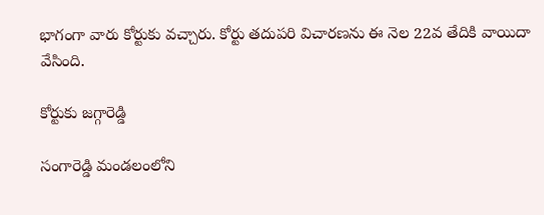భాగంగా వారు కోర్టుకు వచ్చారు. కోర్టు తదుపరి విచారణను ఈ నెల 22వ తేదికి వాయిదా వేసింది.

కోర్టుకు జగ్గారెడ్డి

సంగారెడ్డి మండలంలోని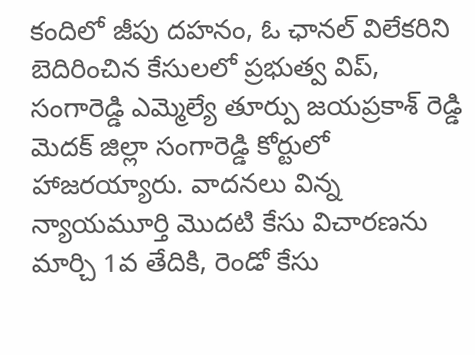కందిలో జీపు దహనం, ఓ ఛానల్ విలేకరిని బెదిరించిన కేసులలో ప్రభుత్వ విప్, సంగారెడ్డి ఎమ్మెల్యే తూర్పు జయప్రకాశ్ రెడ్డి మెదక్ జిల్లా సంగారెడ్డి కోర్టులో హాజరయ్యారు. వాదనలు విన్న న్యాయమూర్తి మొదటి కేసు విచారణను మార్చి 1వ తేదికి, రెండో కేసు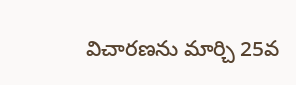విచారణను మార్చి 25వ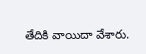తేదికి వాయిదా వేశారు.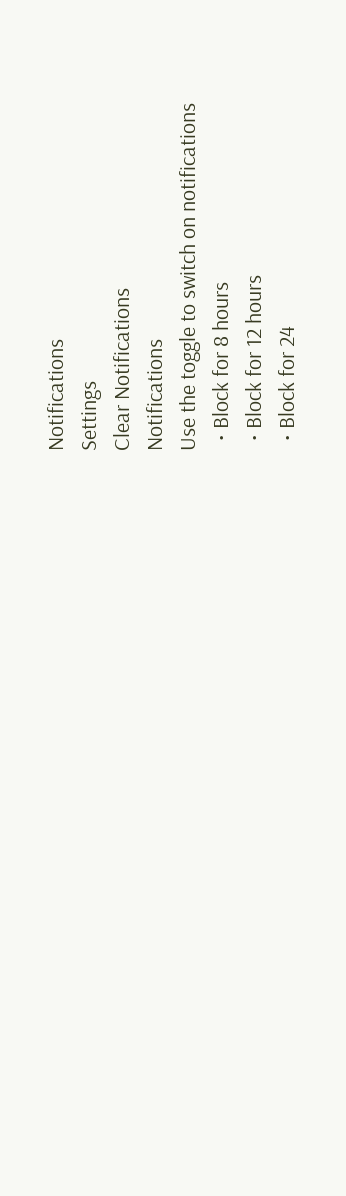Notifications
Settings
Clear Notifications
Notifications
Use the toggle to switch on notifications
  • Block for 8 hours
  • Block for 12 hours
  • Block for 24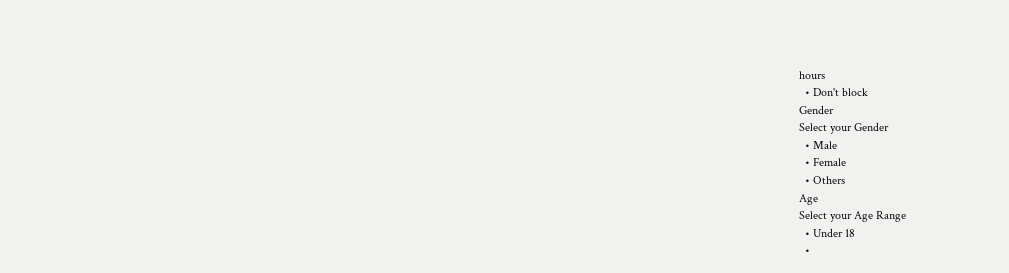hours
  • Don't block
Gender
Select your Gender
  • Male
  • Female
  • Others
Age
Select your Age Range
  • Under 18
  •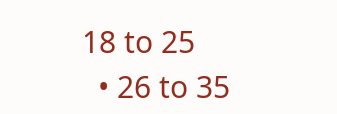18 to 25
  • 26 to 35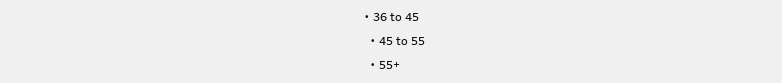• 36 to 45
  • 45 to 55
  • 55+